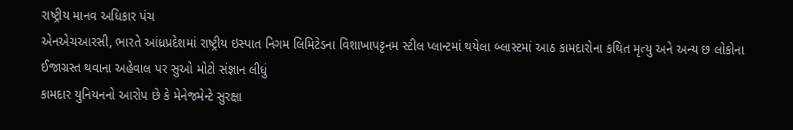રાષ્ટ્રીય માનવ અધિકાર પંચ
એનએચઆરસી, ભારતે આંધ્રપ્રદેશમાં રાષ્ટ્રીય ઇસ્પાત નિગમ લિમિટેડના વિશાખાપટ્ટનમ સ્ટીલ પ્લાન્ટમાં થયેલા બ્લાસ્ટમાં આઠ કામદારોના કથિત મૃત્યુ અને અન્ય છ લોકોના ઈજાગ્રસ્ત થવાના અહેવાલ પર સુઓ મોટો સંજ્ઞાન લીધું
કામદાર યુનિયનનો આરોપ છે કે મેનેજમેન્ટે સુરક્ષા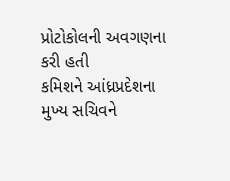પ્રોટોકોલની અવગણના કરી હતી
કમિશને આંધ્રપ્રદેશના મુખ્ય સચિવને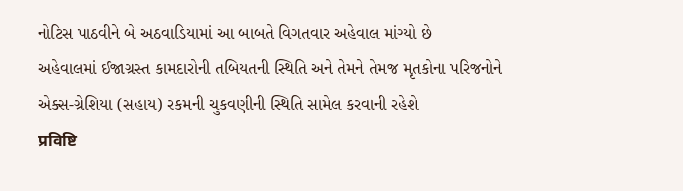નોટિસ પાઠવીને બે અઠવાડિયામાં આ બાબતે વિગતવાર અહેવાલ માંગ્યો છે
અહેવાલમાં ઈજાગ્રસ્ત કામદારોની તબિયતની સ્થિતિ અને તેમને તેમજ મૃતકોના પરિજનોને એક્સ-ગ્રેશિયા (સહાય) રકમની ચુકવણીની સ્થિતિ સામેલ કરવાની રહેશે
प्रविष्टि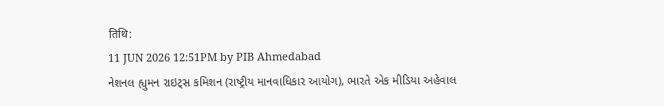तिथि:
11 JUN 2026 12:51PM by PIB Ahmedabad
નેશનલ હ્યુમન રાઇટ્સ કમિશન (રાષ્ટ્રીય માનવાધિકાર આયોગ), ભારતે એક મીડિયા અહેવાલ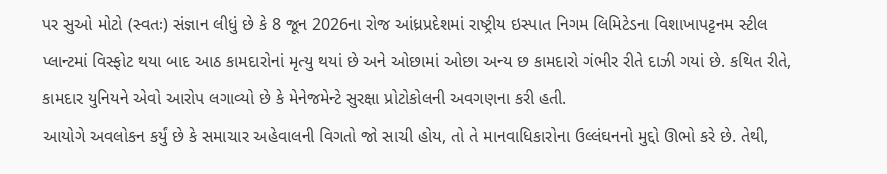પર સુઓ મોટો (સ્વતઃ) સંજ્ઞાન લીધું છે કે 8 જૂન 2026ના રોજ આંધ્રપ્રદેશમાં રાષ્ટ્રીય ઇસ્પાત નિગમ લિમિટેડના વિશાખાપટ્ટનમ સ્ટીલ પ્લાન્ટમાં વિસ્ફોટ થયા બાદ આઠ કામદારોનાં મૃત્યુ થયાં છે અને ઓછામાં ઓછા અન્ય છ કામદારો ગંભીર રીતે દાઝી ગયાં છે. કથિત રીતે, કામદાર યુનિયને એવો આરોપ લગાવ્યો છે કે મેનેજમેન્ટે સુરક્ષા પ્રોટોકોલની અવગણના કરી હતી.
આયોગે અવલોકન કર્યું છે કે સમાચાર અહેવાલની વિગતો જો સાચી હોય, તો તે માનવાધિકારોના ઉલ્લંઘનનો મુદ્દો ઊભો કરે છે. તેથી,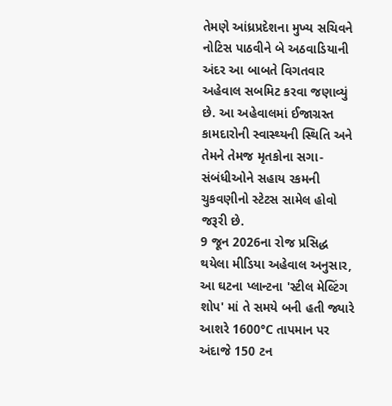તેમણે આંધ્રપ્રદેશના મુખ્ય સચિવને નોટિસ પાઠવીને બે અઠવાડિયાની અંદર આ બાબતે વિગતવાર અહેવાલ સબમિટ કરવા જણાવ્યું છે. આ અહેવાલમાં ઈજાગ્રસ્ત કામદારોની સ્વાસ્થ્યની સ્થિતિ અને તેમને તેમજ મૃતકોના સગા-સંબંધીઓને સહાય રકમની ચુકવણીનો સ્ટેટસ સામેલ હોવો જરૂરી છે.
9 જૂન 2026ના રોજ પ્રસિદ્ધ થયેલા મીડિયા અહેવાલ અનુસાર, આ ઘટના પ્લાન્ટના 'સ્ટીલ મેલ્ટિંગ શોપ' માં તે સમયે બની હતી જ્યારે આશરે 1600°C તાપમાન પર અંદાજે 150 ટન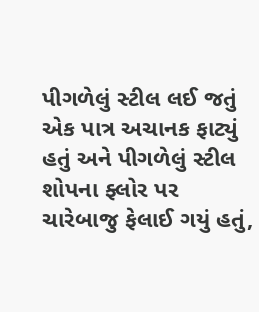પીગળેલું સ્ટીલ લઈ જતું એક પાત્ર અચાનક ફાટ્યું હતું અને પીગળેલું સ્ટીલ શોપના ફ્લોર પર ચારેબાજુ ફેલાઈ ગયું હતું,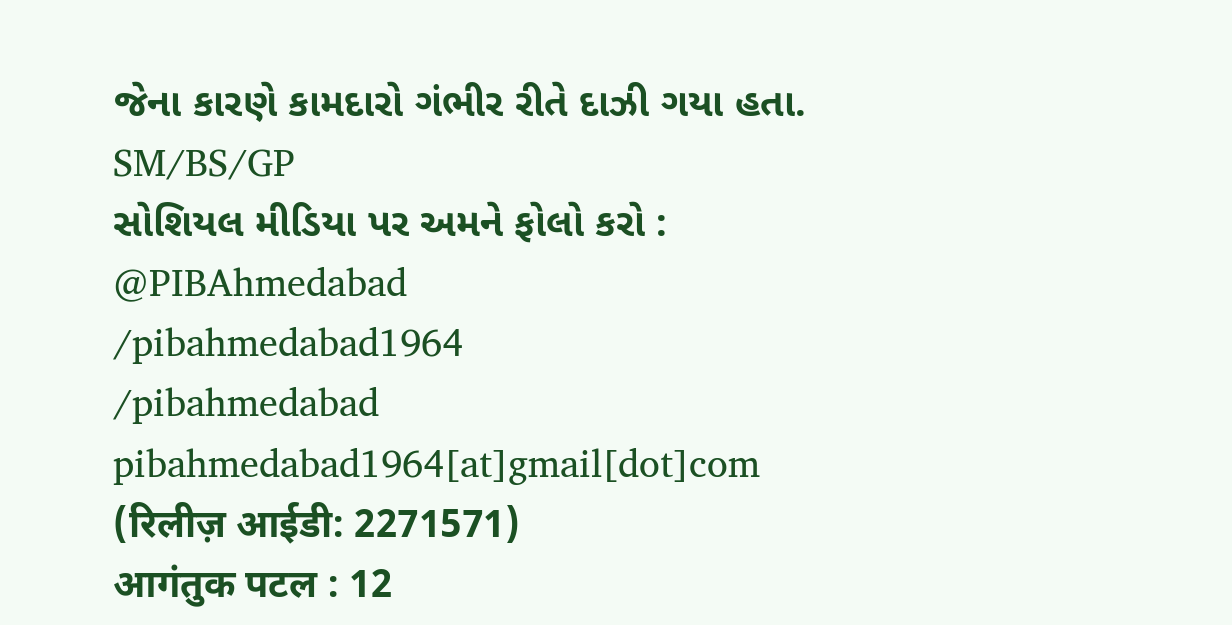જેના કારણે કામદારો ગંભીર રીતે દાઝી ગયા હતા.
SM/BS/GP
સોશિયલ મીડિયા પર અમને ફોલો કરો :
@PIBAhmedabad
/pibahmedabad1964
/pibahmedabad
pibahmedabad1964[at]gmail[dot]com
(रिलीज़ आईडी: 2271571)
आगंतुक पटल : 12